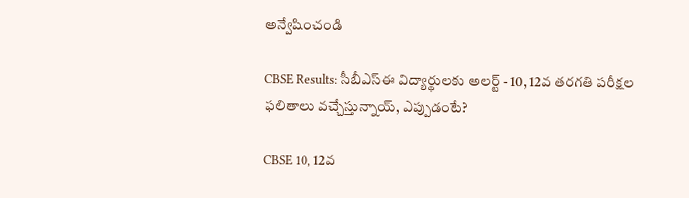అన్వేషించండి

CBSE Results: సీబీఎస్‌ఈ విద్యార్థులకు అలర్ట్ - 10, 12వ తరగతి పరీక్షల ఫలితాలు వచ్చేస్తున్నాయ్, ఎప్పుడంటే?

CBSE 10, 12వ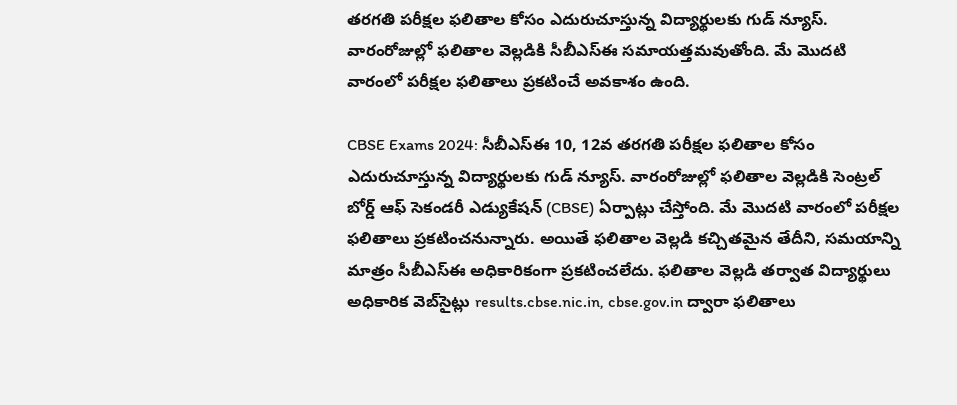తరగతి పరీక్షల ఫలితాల కోసం ఎదురుచూస్తున్న విద్యార్థులకు గుడ్ న్యూస్. వారంరోజుల్లో ఫలితాల వెల్లడికి సీబీఎస్ఈ సమాయత్తమవుతోంది. మే మొదటి వారంలో పరీక్షల ఫలితాలు ప్రకటించే అవకాశం ఉంది.

CBSE Exams 2024: సీబీఎస్ఈ 10, 12వ తరగతి పరీక్షల ఫలితాల కోసం ఎదురుచూస్తున్న విద్యార్థులకు గుడ్ న్యూస్. వారంరోజుల్లో ఫలితాల వెల్లడికి సెంట్రల్ బోర్డ్ ఆఫ్ సెకండరీ ఎడ్యుకేషన్ (CBSE) ఏర్పాట్లు చేస్తోంది. మే మొదటి వారంలో పరీక్షల ఫలితాలు ప్రకటించనున్నారు. అయితే ఫలితాల వెల్లడి కచ్చితమైన తేదీని, సమయాన్ని మాత్రం సీబీఎస్‌ఈ అధికారికంగా ప్రకటించలేదు. ఫలితాల వెల్లడి తర్వాత విద్యార్థులు అధికారిక వెబ్‌సైట్లు results.cbse.nic.in, cbse.gov.in ద్వారా ఫలితాలు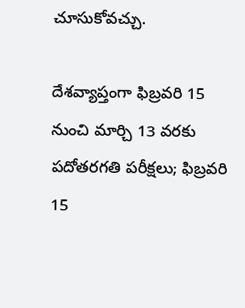చూసుకోవచ్చు.

దేశవ్యాప్తంగా ఫిబ్రవరి 15 నుంచి మార్చి 13 వరకు పదోతరగతి పరీక్షలు; ఫిబ్రవరి 15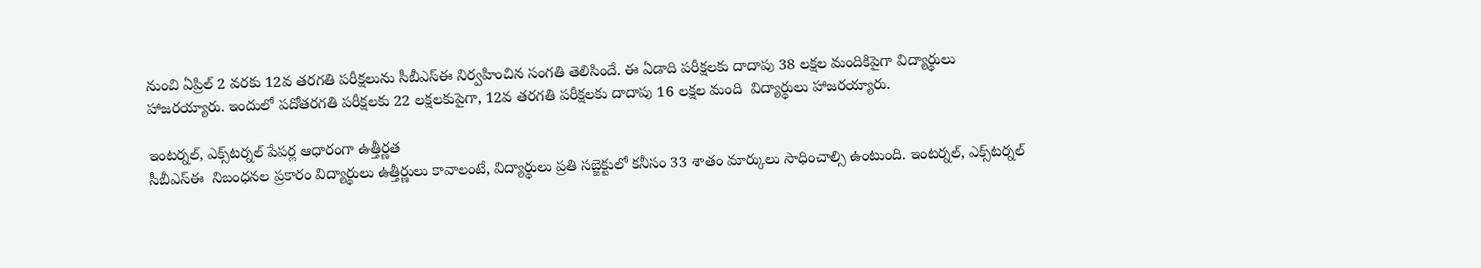నుంచి ఏప్రిల్‌ 2 వరకు 12వ తరగతి పరీక్షలును సీబీఎస్ఈ నిర్వహించిన సంగతి తెలిసిందే. ఈ ఏడాది పరీక్షలకు దాదాపు 38 లక్షల మందికిపైగా విద్యార్థులు హాజరయ్యారు. ఇందులో పదోతరగతి పరీక్షలకు 22 లక్షలకుపైగా, 12వ తరగతి పరీక్షలకు దాదాపు 16 లక్షల మంది  విద్యార్థులు హాజరయ్యారు.

ఇంటర్నల్, ఎక్స్‌టర్నల్ పేపర్ల ఆధారంగా ఉత్తీర్ణత
సీబీఎస్‌ఈ  నిబంధనల ప్రకారం విద్యార్థులు ఉత్తీర్ణులు కావాలంటే, విద్యార్థులు ప్రతి సబ్జెక్టులో కనీసం 33 శాతం మార్కులు సాధించాల్సి ఉంటుంది. ఇంటర్నల్, ఎక్స్‌టర్నల్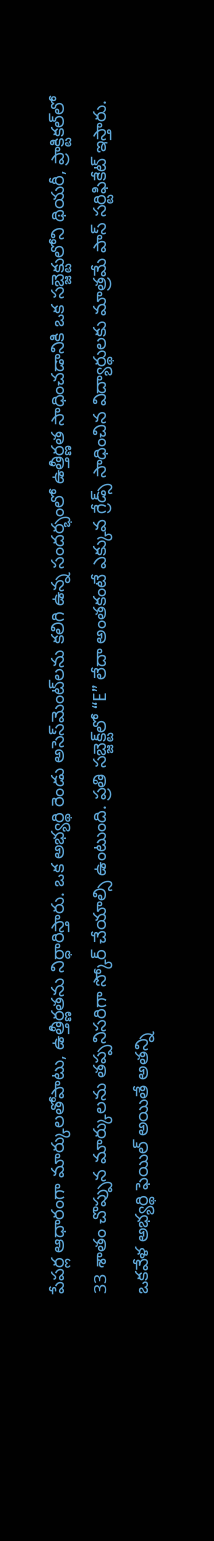పేపర్ల ఆధారంగా మార్కులతోపాటు, ఉత్తీర్ణతను నిర్ధారిస్తారు. ఒక అభ్యర్థి రెండు అసెస్‌మెంట్‌లను కలిగి ఉన్న సందర్భంలో ఉత్తీర్ణత సాధించడానికి ఒక సబ్జెక్టులోని థియరీ, ప్రాక్టికల్‌లో 33 శాతం చొప్పున మార్కులను తప్పనిసరిగా స్కోర్ చేయాల్సి ఉంటుంది. ప్రతి సబ్జెక్ట్‌లో “E” లేదా అంతకంటే ఎక్కువ గ్రేడ్స్ సాధించిన విద్యార్థులకు మాత్రమే పాస్ సర్టిఫికేట్ ఇస్తారు. ఒకవేళ అభ్యర్థి ఫెయిల్ అయితే అతన్ని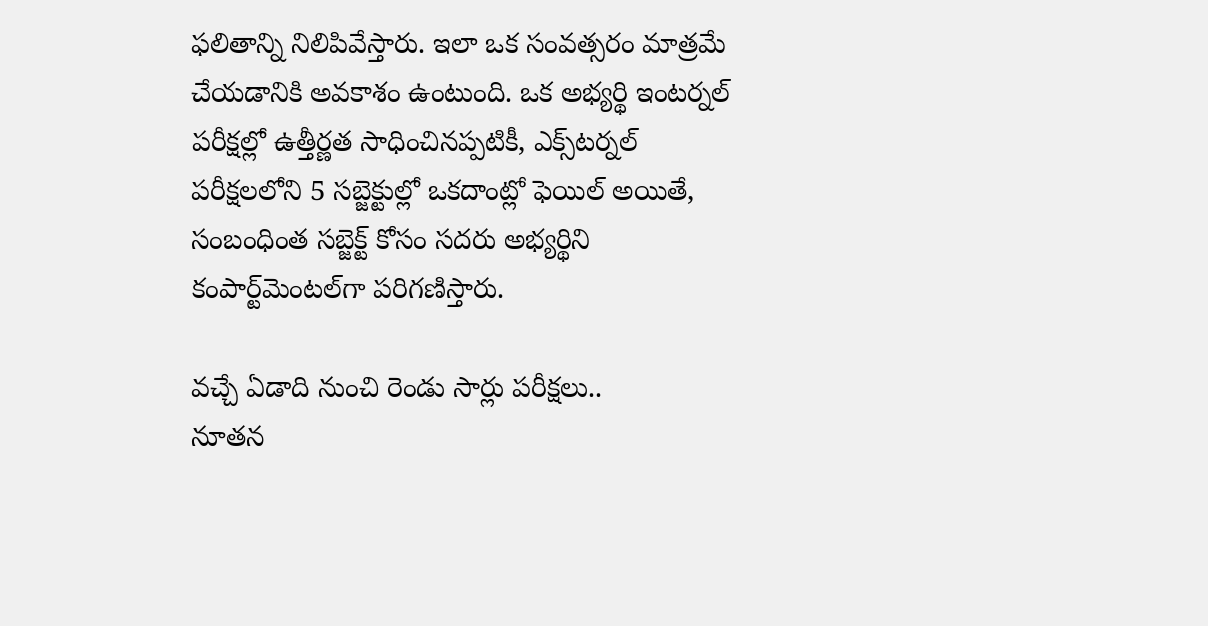ఫలితాన్ని నిలిపివేస్తారు. ఇలా ఒక సంవత్సరం మాత్రమే చేయడానికి అవకాశం ఉంటుంది. ఒక అభ్యర్థి ఇంటర్నల్ పరీక్షల్లో ఉత్తీర్ణత సాధించినప్పటికీ, ఎక్స్‌టర్నల్ పరీక్షలలోని 5 సబ్జెక్టుల్లో ఒకదాంట్లో ఫెయిల్ అయితే, సంబంధింత సబ్జెక్ట్ కోసం సదరు అభ్యర్థిని కంపార్ట్‌మెంటల్‌గా పరిగణిస్తారు.

వచ్చే ఏడాది నుంచి రెండు సార్లు పరీక్షలు..
నూతన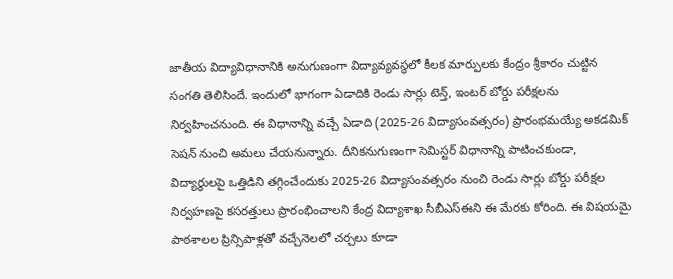జాతీయ విద్యావిధానానికి అనుగుణంగా విద్యావ్యవస్థలో కీలక మార్పులకు కేంద్రం శ్రీకారం చుట్టిన సంగతి తెలిసిందే. ఇందులో భాగంగా ఏడాదికి రెండు సార్లు టెన్త్, ఇంటర్ బోర్డు పరీక్షలను నిర్వహించనుంది. ఈ విధానాన్ని వచ్చే ఏడాది (2025-26 విద్యాసంవత్సరం) ప్రారంభమయ్యే అకడమిక్ సెషన్ నుంచి అమలు చేయనున్నారు. దీనికనుగుణంగా సెమిస్టర్‌ విధానాన్ని పాటించకుండా, విద్యార్థులపై ఒత్తిడిని తగ్గించేందుకు 2025-26 విద్యాసంవత్సరం నుంచి రెండు సార్లు బోర్డు పరీక్షల నిర్వహణపై కసరత్తులు ప్రారంభించాలని కేంద్ర విద్యాశాఖ సీబీఎస్‌ఈని ఈ మేరకు కోరింది. ఈ విషయమై పాఠశాలల ప్రిన్సిపాళ్లతో వచ్చేనెలలో చర్చలు కూడా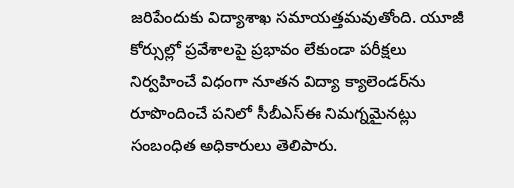జరిపేందుకు విద్యాశాఖ సమాయత్తమవుతోంది. యూజీ కోర్సుల్లో ప్రవేశాలపై ప్రభావం లేకుండా పరీక్షలు నిర్వహించే విధంగా నూతన విద్యా క్యాలెండర్‌ను రూపొందించే పనిలో సీబీఎస్‌ఈ నిమగ్నమైనట్లు సంబంధిత అధికారులు తెలిపారు.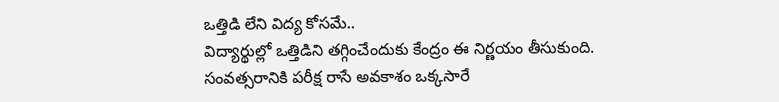ఒత్తిడి లేని విద్య కోసమే..
విద్యార్థుల్లో ఒత్తిడిని తగ్గించేందుకు కేంద్రం ఈ నిర్ణయం తీసుకుంది. సంవత్సరానికి పరీక్ష రాసే అవకాశం ఒక్కసారే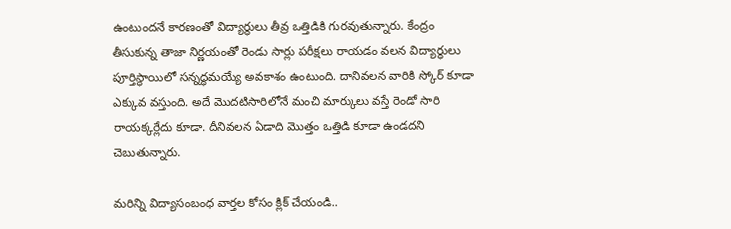ఉంటుందనే కారణంతో విద్యార్థులు తీవ్ర ఒత్తిడికి గురవుతున్నారు. కేంద్రం తీసుకున్న తాజా నిర్ణయంతో రెండు సార్లు పరీక్షలు రాయడం వలన విద్యార్ధులు పూర్తిస్థాయిలో సన్నద్ధమయ్యే అవకాశం ఉంటుంది. దానివలన వారికి స్కోర్ కూడా ఎక్కువ వస్తుంది. అదే మొదటిసారిలోనే మంచి మార్కులు వస్తే రెండో సారి రాయక్కర్లేదు కూడా. దీనివలన ఏడాది మొత్తం ఒత్తిడి కూడా ఉండదని చెబుతున్నారు.

మరిన్ని విద్యాసంబంధ వార్తల కోసం క్లిక్ చేయండి..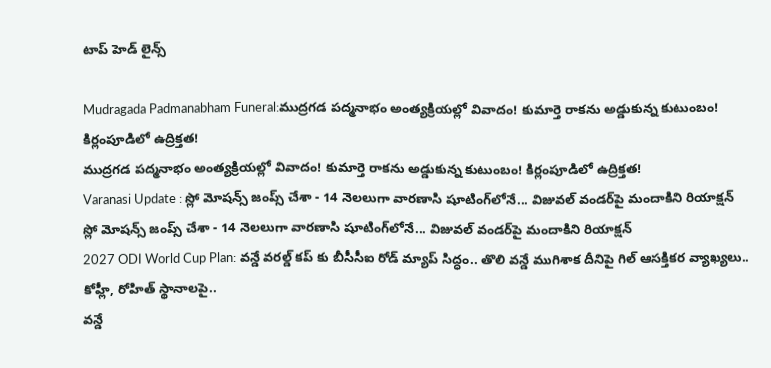టాప్ హెడ్ లైన్స్

Mudragada Padmanabham Funeral:ముద్రగడ పద్మనాభం అంత్యక్రియల్లో వివాదం! కుమార్తె రాకను అడ్డుకున్న కుటుంబం! కిర్లంపూడిలో ఉద్రిక్తత!
ముద్రగడ పద్మనాభం అంత్యక్రియల్లో వివాదం! కుమార్తె రాకను అడ్డుకున్న కుటుంబం! కిర్లంపూడిలో ఉద్రిక్తత!
Varanasi Update : స్లో మోషన్స్ జంప్స్ చేశా - 14 నెలలుగా వారణాసి షూటింగ్‌లోనే... విజువల్ వండర్‌పై మందాకిని రియాక్షన్
స్లో మోషన్స్ జంప్స్ చేశా - 14 నెలలుగా వారణాసి షూటింగ్‌లోనే... విజువల్ వండర్‌పై మందాకిని రియాక్షన్
2027 ODI World Cup Plan: వ‌న్డే వ‌ర‌ల్డ్ క‌ప్ కు బీసీసీఐ రోడ్ మ్యాప్ సిద్ధం.. తొలి వ‌న్డే ముగిశాక దీనిపై గిల్ ఆస‌క్తిక‌ర వ్యాఖ్య‌లు.. కోహ్లీ, రోహిత్ స్థానాలపై..
వ‌న్డే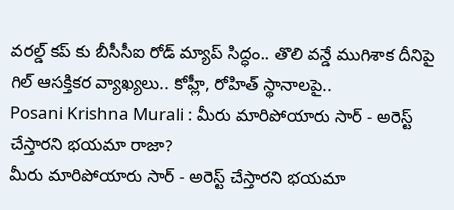వ‌ర‌ల్డ్ క‌ప్ కు బీసీసీఐ రోడ్ మ్యాప్ సిద్ధం.. తొలి వ‌న్డే ముగిశాక దీనిపై గిల్ ఆస‌క్తిక‌ర వ్యాఖ్య‌లు.. కోహ్లీ, రోహిత్ స్థానాలపై..
Posani Krishna Murali : మీరు మారిపోయారు సార్ - అరెస్ట్ చేస్తారని భయమా రాజా?
మీరు మారిపోయారు సార్ - అరెస్ట్ చేస్తారని భయమా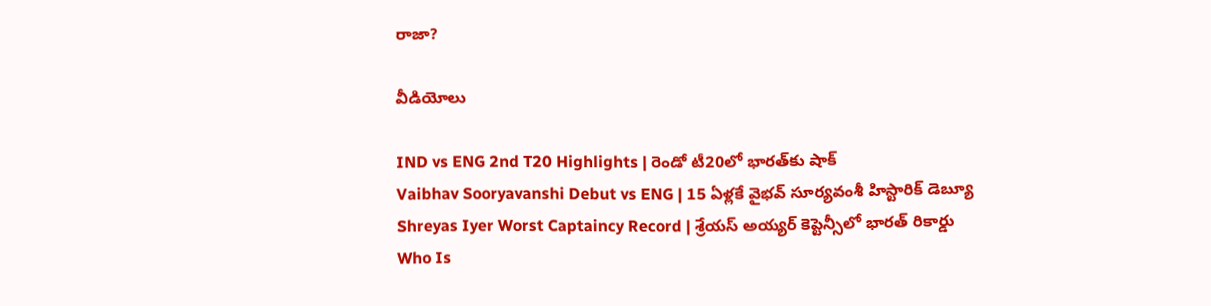రాజా?

వీడియోలు

IND vs ENG 2nd T20 Highlights | రెండో టీ20లో భారత్‌కు షాక్
Vaibhav Sooryavanshi Debut vs ENG | 15 ఏళ్లకే వైభవ్ సూర్యవంశీ హిస్టారిక్ డెబ్యూ
Shreyas Iyer Worst Captaincy Record | శ్రేయస్ అయ్యర్ కెప్టెన్సీలో భారత్ రికార్డు
Who Is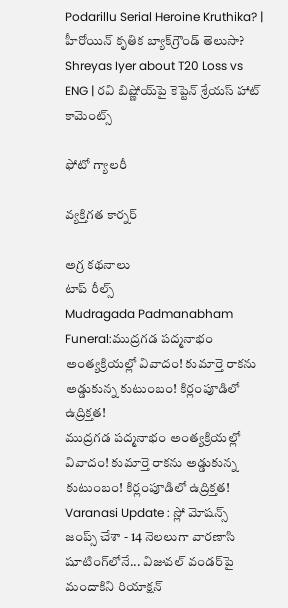Podarillu Serial Heroine Kruthika? | హీరోయిన్ కృతిక బ్యాక్‌గ్రౌండ్ తెలుసా?
Shreyas Iyer about T20 Loss vs ENG | రవి బిష్ణోయ్‌పై కెప్టెన్ శ్రేయస్ హాట్ కామెంట్స్

ఫోటో గ్యాలరీ

వ్యక్తిగత కార్నర్

అగ్ర కథనాలు
టాప్ రీల్స్
Mudragada Padmanabham Funeral:ముద్రగడ పద్మనాభం అంత్యక్రియల్లో వివాదం! కుమార్తె రాకను అడ్డుకున్న కుటుంబం! కిర్లంపూడిలో ఉద్రిక్తత!
ముద్రగడ పద్మనాభం అంత్యక్రియల్లో వివాదం! కుమార్తె రాకను అడ్డుకున్న కుటుంబం! కిర్లంపూడిలో ఉద్రిక్తత!
Varanasi Update : స్లో మోషన్స్ జంప్స్ చేశా - 14 నెలలుగా వారణాసి షూటింగ్‌లోనే... విజువల్ వండర్‌పై మందాకిని రియాక్షన్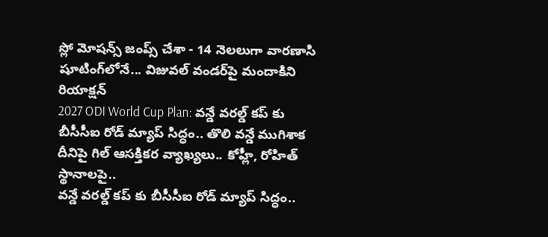స్లో మోషన్స్ జంప్స్ చేశా - 14 నెలలుగా వారణాసి షూటింగ్‌లోనే... విజువల్ వండర్‌పై మందాకిని రియాక్షన్
2027 ODI World Cup Plan: వ‌న్డే వ‌ర‌ల్డ్ క‌ప్ కు బీసీసీఐ రోడ్ మ్యాప్ సిద్ధం.. తొలి వ‌న్డే ముగిశాక దీనిపై గిల్ ఆస‌క్తిక‌ర వ్యాఖ్య‌లు.. కోహ్లీ, రోహిత్ స్థానాలపై..
వ‌న్డే వ‌ర‌ల్డ్ క‌ప్ కు బీసీసీఐ రోడ్ మ్యాప్ సిద్ధం..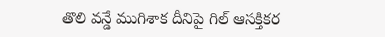తొలి వ‌న్డే ముగిశాక దీనిపై గిల్ ఆస‌క్తిక‌ర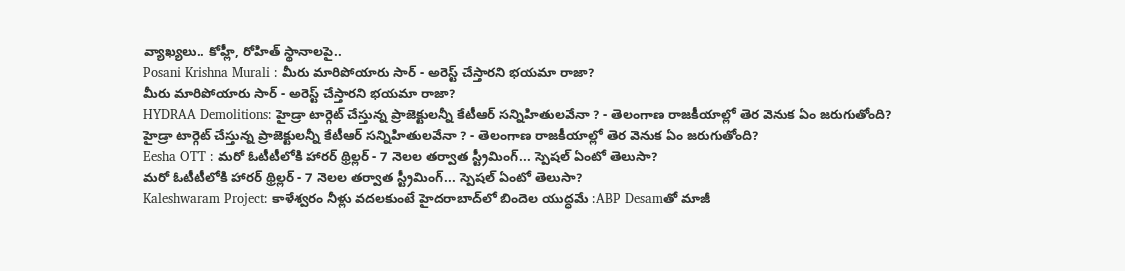వ్యాఖ్య‌లు.. కోహ్లీ, రోహిత్ స్థానాలపై..
Posani Krishna Murali : మీరు మారిపోయారు సార్ - అరెస్ట్ చేస్తారని భయమా రాజా?
మీరు మారిపోయారు సార్ - అరెస్ట్ చేస్తారని భయమా రాజా?
HYDRAA Demolitions: హైడ్రా టార్గెట్ చేస్తున్న ప్రాజెక్టులన్నీ కేటీఆర్ సన్నిహితులవేనా ? - తెలంగాణ రాజకీయాల్లో తెర వెనుక ఏం జరుగుతోంది?
హైడ్రా టార్గెట్ చేస్తున్న ప్రాజెక్టులన్నీ కేటీఆర్ సన్నిహితులవేనా ? - తెలంగాణ రాజకీయాల్లో తెర వెనుక ఏం జరుగుతోంది?
Eesha OTT : మరో ఓటీటీలోకి హారర్ థ్రిల్లర్ - 7 నెలల తర్వాత స్ట్రీమింగ్... స్పెషల్ ఏంటో తెలుసా?
మరో ఓటీటీలోకి హారర్ థ్రిల్లర్ - 7 నెలల తర్వాత స్ట్రీమింగ్... స్పెషల్ ఏంటో తెలుసా?
Kaleshwaram Project: కాళేశ్వరం నీళ్లు వదలకుంటే హైదరాబాద్‌లో బిందెల యుద్ధమే :ABP Desamతో మాజీ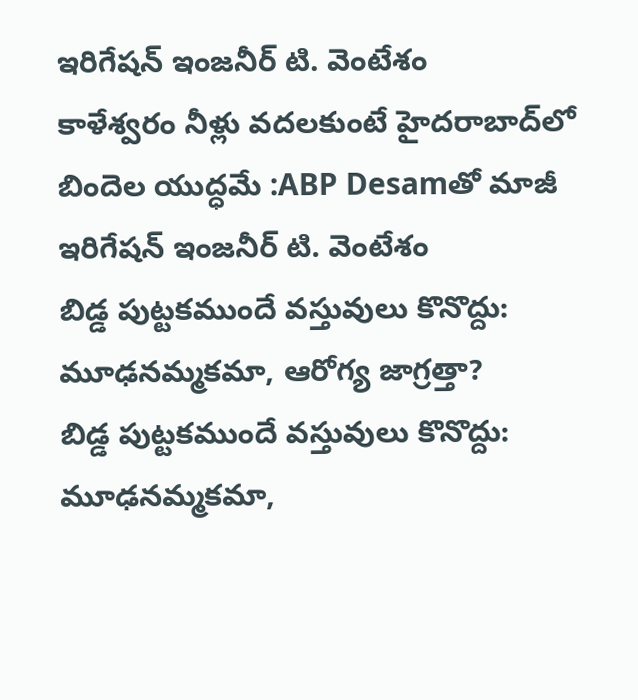ఇరిగేషన్ ఇంజనీర్ టి. వెంటేశం
కాళేశ్వరం నీళ్లు వదలకుంటే హైదరాబాద్‌లో బిందెల యుద్ధమే :ABP Desamతో మాజీ ఇరిగేషన్ ఇంజనీర్ టి. వెంటేశం
బిడ్డ పుట్టకముందే వస్తువులు కొనొద్దు: మూఢనమ్మకమా, ఆరోగ్య జాగ్రత్తా?
బిడ్డ పుట్టకముందే వస్తువులు కొనొద్దు: మూఢనమ్మకమా,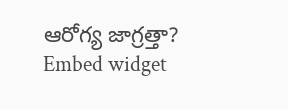ఆరోగ్య జాగ్రత్తా?
Embed widget